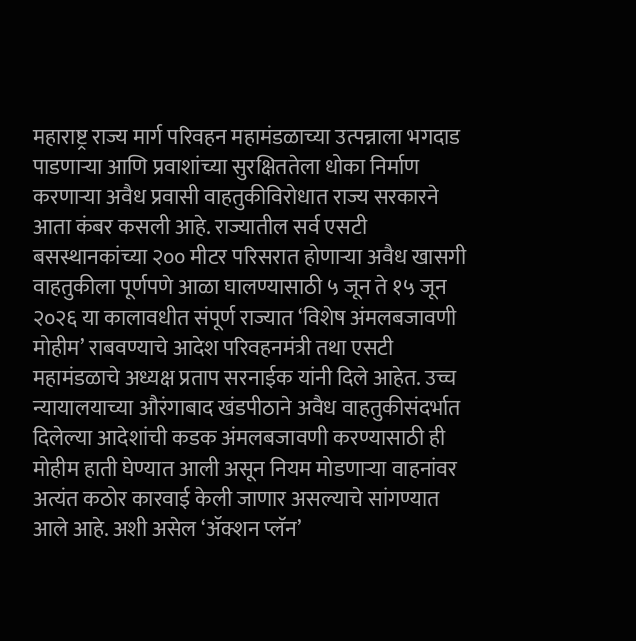महाराष्ट्र राज्य मार्ग परिवहन महामंडळाच्या उत्पन्नाला भगदाड पाडणाऱ्या आणि प्रवाशांच्या सुरक्षिततेला धोका निर्माण करणाऱ्या अवैध प्रवासी वाहतुकीविरोधात राज्य सरकारने आता कंबर कसली आहे. राज्यातील सर्व एसटी बसस्थानकांच्या २०० मीटर परिसरात होणाऱ्या अवैध खासगी वाहतुकीला पूर्णपणे आळा घालण्यासाठी ५ जून ते १५ जून २०२६ या कालावधीत संपूर्ण राज्यात ‘विशेष अंमलबजावणी मोहीम’ राबवण्याचे आदेश परिवहनमंत्री तथा एसटी महामंडळाचे अध्यक्ष प्रताप सरनाईक यांनी दिले आहेत. उच्च न्यायालयाच्या औरंगाबाद खंडपीठाने अवैध वाहतुकीसंदर्भात दिलेल्या आदेशांची कडक अंमलबजावणी करण्यासाठी ही मोहीम हाती घेण्यात आली असून नियम मोडणाऱ्या वाहनांवर अत्यंत कठोर कारवाई केली जाणार असल्याचे सांगण्यात आले आहे. अशी असेल ‘ॲक्शन प्लॅन’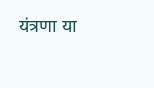यंत्रणा या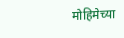मोहिमेच्या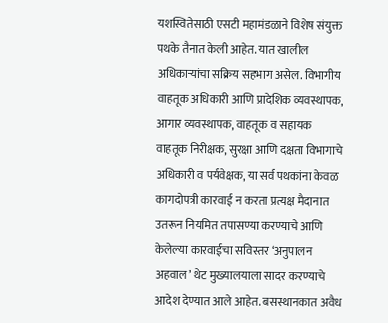यशस्वितेसाठी एसटी महामंडळाने विशेष संयुक्त पथके तैनात केली आहेत. यात खालील अधिकाऱ्यांचा सक्रिय सहभाग असेल. विभागीय वाहतूक अधिकारी आणि प्रादेशिक व्यवस्थापक, आगार व्यवस्थापक, वाहतूक व सहायक वाहतूक निरीक्षक, सुरक्षा आणि दक्षता विभागाचे अधिकारी व पर्यवेक्षक, या सर्व पथकांना केवळ कागदोपत्री कारवाई न करता प्रत्यक्ष मैदानात उतरून नियमित तपासण्या करण्याचे आणि केलेल्या कारवाईचा सविस्तर ‘अनुपालन अहवाल’ थेट मुख्यालयाला सादर करण्याचे आदेश देण्यात आले आहेत. बसस्थानकात अवैध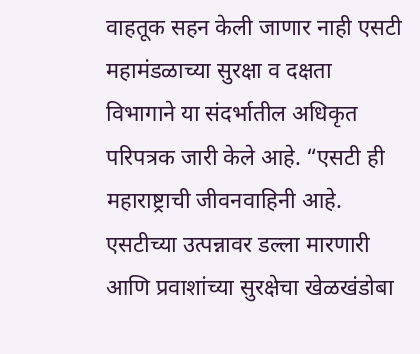वाहतूक सहन केली जाणार नाही एसटी महामंडळाच्या सुरक्षा व दक्षता विभागाने या संदर्भातील अधिकृत परिपत्रक जारी केले आहे. “एसटी ही महाराष्ट्राची जीवनवाहिनी आहे. एसटीच्या उत्पन्नावर डल्ला मारणारी आणि प्रवाशांच्या सुरक्षेचा खेळखंडोबा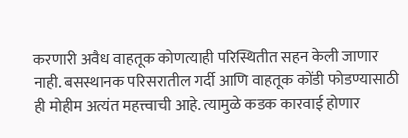करणारी अवैध वाहतूक कोणत्याही परिस्थितीत सहन केली जाणार नाही. बसस्थानक परिसरातील गर्दी आणि वाहतूक कोंडी फोडण्यासाठी ही मोहीम अत्यंत महत्त्वाची आहे. त्यामुळे कडक कारवाई होणार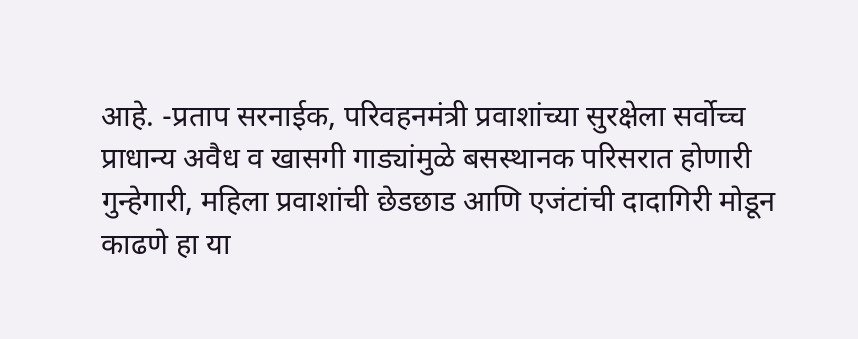आहे. -प्रताप सरनाईक, परिवहनमंत्री प्रवाशांच्या सुरक्षेला सर्वोच्च प्राधान्य अवैध व खासगी गाड्यांमुळे बसस्थानक परिसरात होणारी गुन्हेगारी, महिला प्रवाशांची छेडछाड आणि एजंटांची दादागिरी मोडून काढणे हा या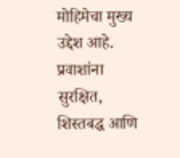मोहिमेचा मुख्य उद्देश आहे. प्रवाशांना सुरक्षित, शिस्तबद्ध आणि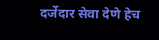दर्जेदार सेवा देणे हेच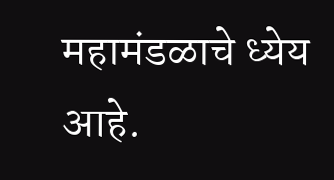महामंडळाचे ध्येय आहे.